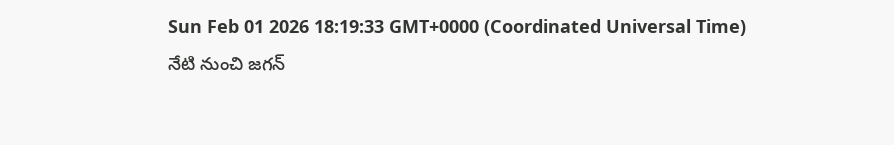Sun Feb 01 2026 18:19:33 GMT+0000 (Coordinated Universal Time)
నేటి నుంచి జగన్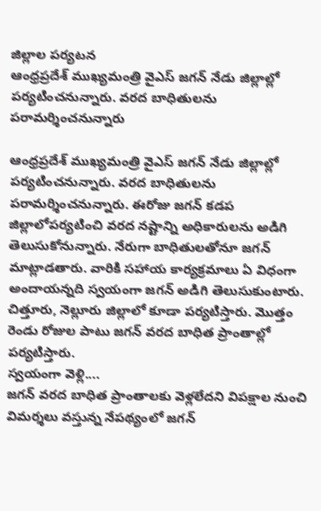జిల్లాల పర్యటన
ఆంధ్రప్రదేశ్ ముఖ్యమంత్రి వైఎస్ జగన్ నేడు జిల్లాల్లో పర్యటించనున్నారు. వరద బాధితులను పరామర్శించనున్నారు

ఆంధ్రప్రదేశ్ ముఖ్యమంత్రి వైఎస్ జగన్ నేడు జిల్లాల్లో పర్యటించనున్నారు. వరద బాధితులను పరామర్శించనున్నారు. ఈరోజు జగన్ కడప జిల్లాలోపర్యటించి వరద నష్టాన్ని అధికారులను అడిగి తెలుసుకోనున్నారు. నేరుగా బాధితులతోనూ జగన్ మాట్లాడతారు. వారికి సహాయ కార్యక్రమాలు ఏ విధంగా అందాయన్నది స్వయంగా జగన్ అడిగి తెలుసుకుంటారు. చిత్తూరు, నెల్లూరు జిల్లాలో కూడా పర్యటిస్తారు. మొత్తం రెండు రోజుల పాటు జగన్ వరద బాధిత ప్రాంతాల్లో పర్యటిస్తారు.
స్వయంగా వెళ్లి....
జగన్ వరద బాధిత ప్రాంతాలకు వెళ్లలేదని విపక్షాల నుంచి విమర్శలు వస్తున్న నేపథ్యంలో జగన్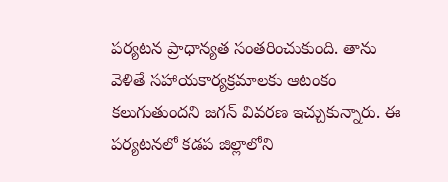పర్యటన ప్రాధాన్యత సంతరించుకుంది. తాను వెళితే సహాయకార్యక్రమాలకు ఆటంకం కలుగుతుందని జగన్ వివరణ ఇచ్చుకున్నారు. ఈ పర్యటనలో కడప జిల్లాలోని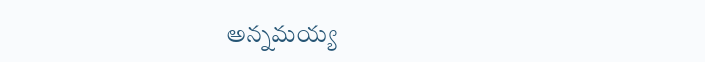అన్నమయ్య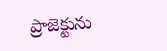ప్రాజెక్టును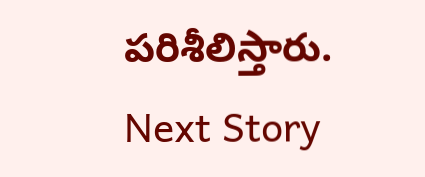పరిశీలిస్తారు.
Next Story